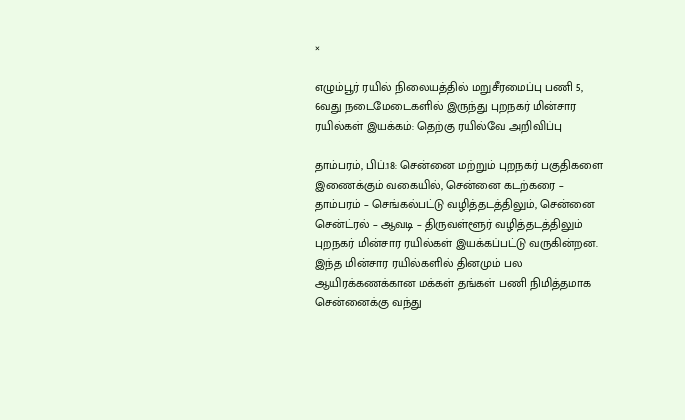×

எழும்பூர் ரயில் நிலையத்தில் மறுசீரமைப்பு பணி 5, 6வது நடைமேடைகளில் இருந்து புறநகர் மின்சார ரயில்கள் இயக்கம்: தெற்கு ரயில்வே அறிவிப்பு

தாம்பரம், பிப்.18: சென்னை மற்றும் புறநகர் பகுதிகளை இணைக்கும் வகையில், சென்னை கடற்கரை – தாம்பரம் – செங்கல்பட்டு வழித்தடத்திலும், சென்னை சென்ட்ரல் – ஆவடி – திருவள்ளூர் வழித்தடத்திலும் புறநகர் மின்சார ரயில்கள் இயக்கப்பட்டு வருகின்றன. இந்த மின்சார ரயில்களில் தினமும் பல ஆயிரக்கணக்கான மக்கள் தங்கள் பணி நிமித்தமாக சென்னைக்கு வந்து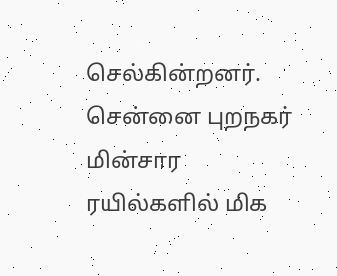செல்கின்றனர். சென்னை புறநகர் மின்சார ரயில்களில் மிக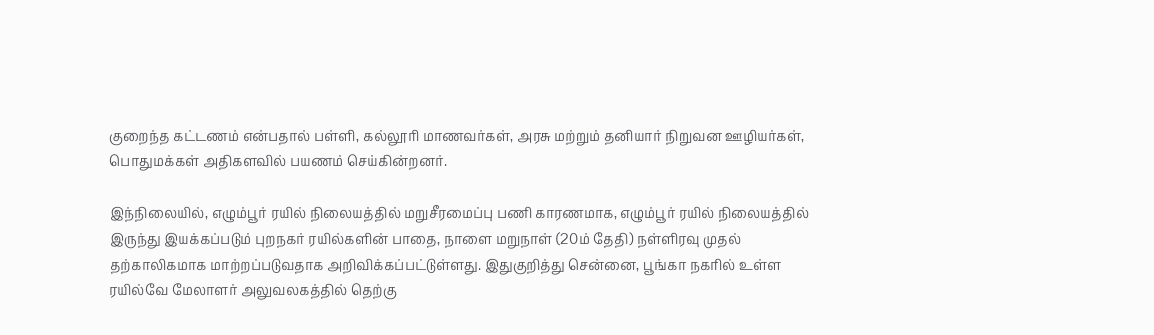குறைந்த கட்டணம் என்பதால் பள்ளி, கல்லூரி மாணவர்கள், அரசு மற்றும் தனியார் நிறுவன ஊழியர்கள், பொதுமக்கள் அதிகளவில் பயணம் செய்கின்றனர்.

இந்நிலையில், எழும்பூர் ரயில் நிலையத்தில் மறுசீரமைப்பு பணி காரணமாக, எழும்பூர் ரயில் நிலையத்தில் இருந்து இயக்கப்படும் புறநகர் ரயில்களின் பாதை, நாளை மறுநாள் (20ம் தேதி) நள்ளிரவு முதல் தற்காலிகமாக மாற்றப்படுவதாக அறிவிக்கப்பட்டுள்ளது. இதுகுறித்து சென்னை, பூங்கா நகரில் உள்ள ரயில்வே மேலாளர் அலுவலகத்தில் தெற்கு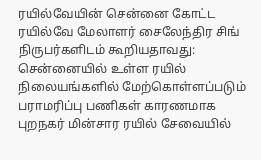ரயில்வேயின் சென்னை கோட்ட ரயில்வே மேலாளர் சைலேந்திர சிங் நிருபர்களிடம் கூறியதாவது:
சென்னையில் உள்ள ரயில் நிலையங்களில் மேற்கொள்ளப்படும் பராமரிப்பு பணிகள் காரணமாக புறநகர் மின்சார ரயில் சேவையில்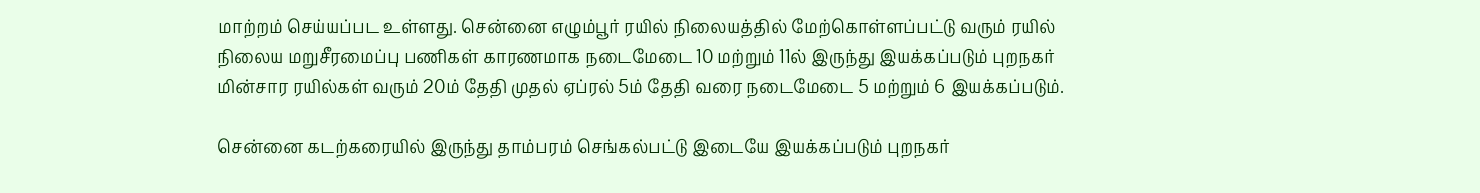மாற்றம் செய்யப்பட உள்ளது. சென்னை எழும்பூர் ரயில் நிலையத்தில் மேற்கொள்ளப்பட்டு வரும் ரயில் நிலைய மறுசீரமைப்பு பணிகள் காரணமாக நடைமேடை 10 மற்றும் 11ல் இருந்து இயக்கப்படும் புறநகர் மின்சார ரயில்கள் வரும் 20ம் தேதி முதல் ஏப்ரல் 5ம் தேதி வரை நடைமேடை 5 மற்றும் 6 இயக்கப்படும்.

சென்னை கடற்கரையில் இருந்து தாம்பரம் செங்கல்பட்டு இடையே இயக்கப்படும் புறநகர்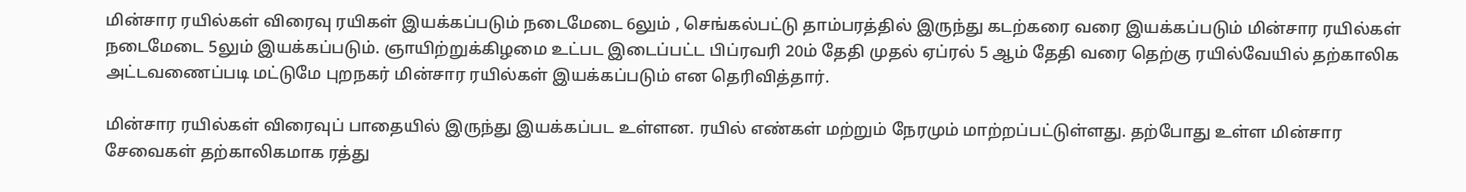மின்சார ரயில்கள் விரைவு ரயிகள் இயக்கப்படும் நடைமேடை 6லும் , செங்கல்பட்டு தாம்பரத்தில் இருந்து கடற்கரை வரை இயக்கப்படும் மின்சார ரயில்கள் நடைமேடை 5லும் இயக்கப்படும். ஞாயிற்றுக்கிழமை உட்பட இடைப்பட்ட பிப்ரவரி 20ம் தேதி முதல் ஏப்ரல் 5 ஆம் தேதி வரை தெற்கு ரயில்வேயில் தற்காலிக அட்டவணைப்படி மட்டுமே புறநகர் மின்சார ரயில்கள் இயக்கப்படும் என தெரிவித்தார்.

மின்சார ரயில்கள் விரைவுப் பாதையில் இருந்து இயக்கப்பட உள்ளன. ரயில் எண்கள் மற்றும் நேரமும் மாற்றப்பட்டுள்ளது. தற்போது உள்ள மின்சார சேவைகள் தற்காலிகமாக ரத்து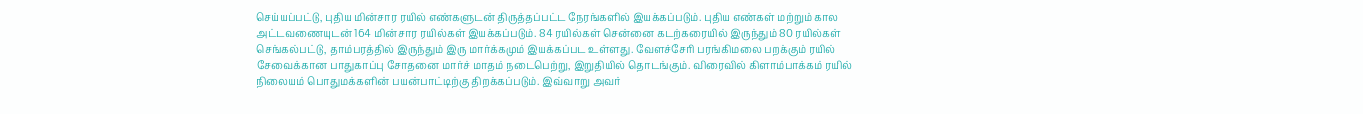செய்யப்பட்டு, புதிய மின்சார ரயில் எண்களுடன் திருத்தப்பட்ட நேரங்களில் இயக்கப்படும். புதிய எண்கள் மற்றும் கால அட்டவணையுடன் 164 மின்சார ரயில்கள் இயக்கப்படும். 84 ரயில்கள் சென்னை கடற்கரையில் இருந்தும் 80 ரயில்கள் செங்கல்பட்டு, தாம்பரத்தில் இருந்தும் இரு மார்க்கமும் இயக்கப்பட உள்ளது. வேளச்சேரி பரங்கிமலை பறக்கும் ரயில் சேவைக்கான பாதுகாப்பு சோதனை மார்ச் மாதம் நடைபெற்று, இறுதியில் தொடங்கும். விரைவில் கிளாம்பாக்கம் ரயில் நிலையம் பொதுமக்களின் பயன்பாட்டிற்கு திறக்கப்படும். இவ்வாறு அவர்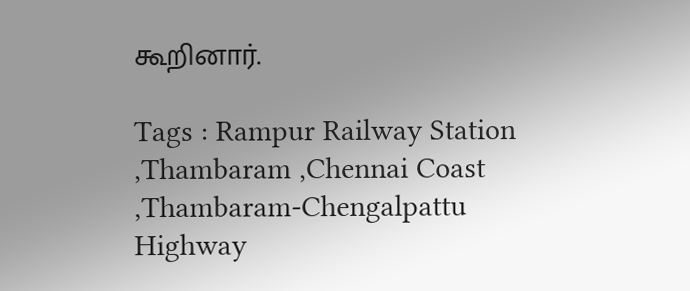கூறினார்.

Tags : Rampur Railway Station ,Thambaram ,Chennai Coast ,Thambaram-Chengalpattu Highway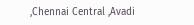,Chennai Central ,Avadi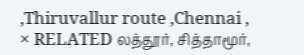,Thiruvallur route ,Chennai ,
× RELATED லத்தூர், சித்தாமூர்,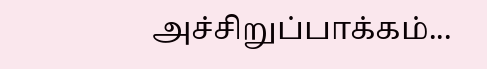அச்சிறுப்பாக்கம்...